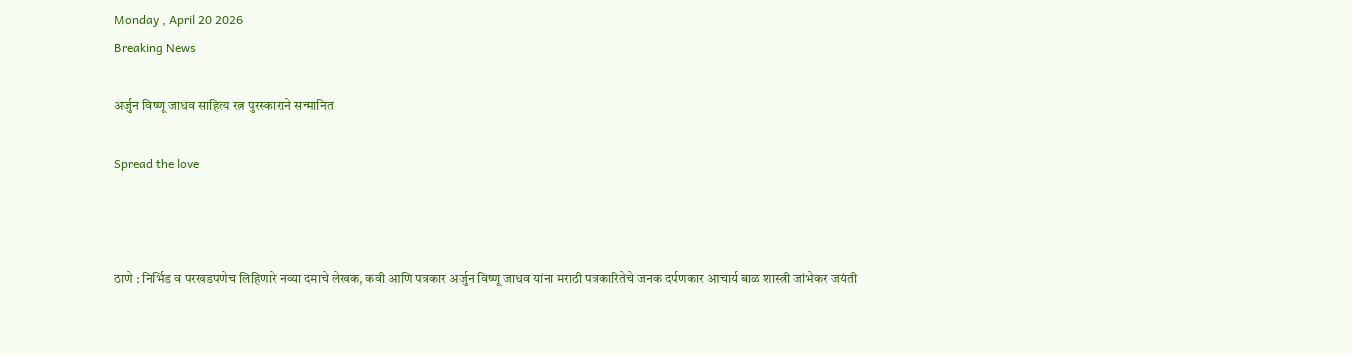Monday , April 20 2026
Breaking News

अर्जुन विष्णू जाधव साहित्य रत्न पुरस्काराने सन्मानित

Spread the love



ठाणे : निर्भिड व परखडपणेच लिहिणारे नव्या दमाचे लेखक, कवी आणि पत्रकार अर्जुन विष्णू जाधव यांना मराठी पत्रकारितेचे जनक दर्पणकार आचार्य बाळ शास्त्री जांभेकर जयंती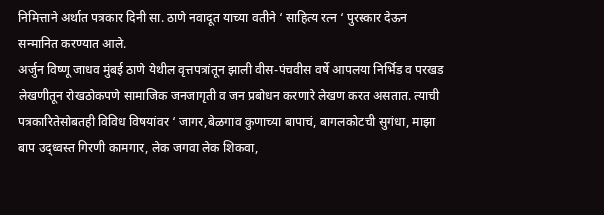निमित्ताने अर्थात पत्रकार दिनी सा. ठाणे नवादूत याच्या वतीने ‘ साहित्य रत्न ‘ पुरस्कार देऊन सन्मानित करण्यात आले.
अर्जुन विष्णू जाधव मुंबई ठाणे येथील वृत्तपत्रांतून झाली वीस-पंचवीस वर्षे आपलया निर्भिड व परखड लेखणीतून रोखठोकपणे सामाजिक जनजागृती व जन प्रबोधन करणारे लेखण करत असतात. त्याची पत्रकारितेसोबतही विविध विषयांवर ‘ जागर,बेळगाव कुणाच्या बापाचं, बागलकोटची सुगंधा, माझा बाप उद्ध्वस्त गिरणी कामगार, लेक जगवा लेक शिकवा,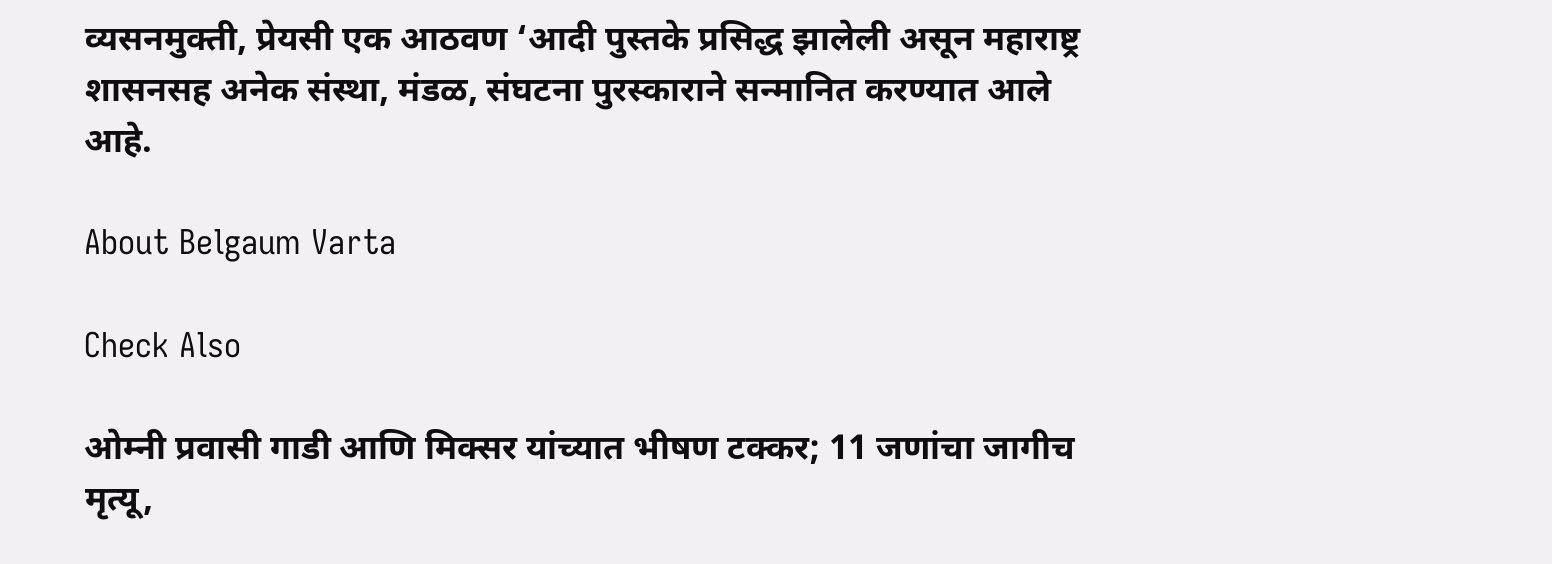व्यसनमुक्ती, प्रेयसी एक आठवण ‘आदी पुस्तके प्रसिद्ध झालेली असून महाराष्ट्र शासनसह अनेक संस्था, मंडळ, संघटना पुरस्काराने सन्मानित करण्यात आले आहे.

About Belgaum Varta

Check Also

ओम्नी प्रवासी गाडी आणि मिक्सर यांच्यात भीषण टक्कर; 11 जणांचा जागीच मृत्यू,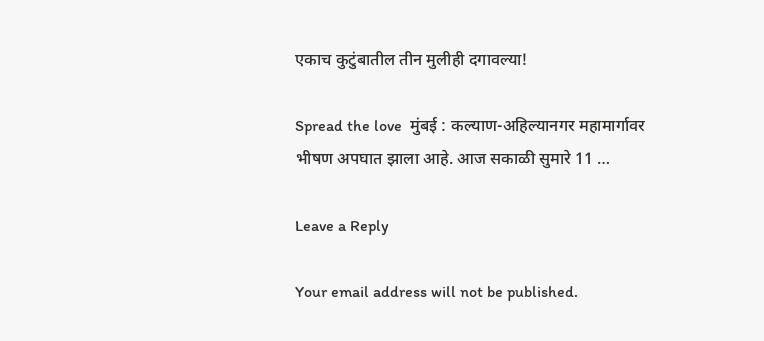एकाच कुटुंबातील तीन मुलीही दगावल्या!

Spread the love  मुंबई : कल्याण-अहिल्यानगर महामार्गावर भीषण अपघात झाला आहे. आज सकाळी सुमारे 11 …

Leave a Reply

Your email address will not be published.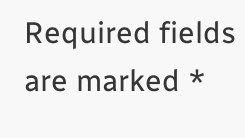Required fields are marked *